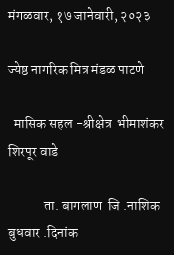मंगळवार, १७ जानेवारी, २०२३

ज्येष्ठ नागरिक मित्र मंडळ पाटणे

  मासिक सहल -श्रीक्षेत्र  भीमाशंकर  शिरपूर वाडे

             ता. बागलाण  जि .नाशिक   बुधवार .दिनांक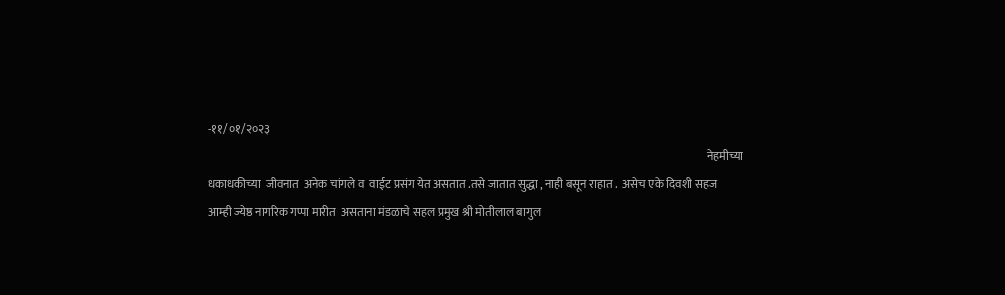-११/०१/२०२३
                                                                                                                                                                                                                            नेहमीच्या धकाधकीच्या  जीवनात  अनेक चांगले व  वाईट प्रसंग येत असतात .तसे जातात सुद्धा , नाही बसून राहात .  असेच एके दिवशी सहज आम्ही ज्येष्ठ नागरिक गप्पा मारीत  असताना मंडळाचे सहल प्रमुख श्री मोतीलाल बागुल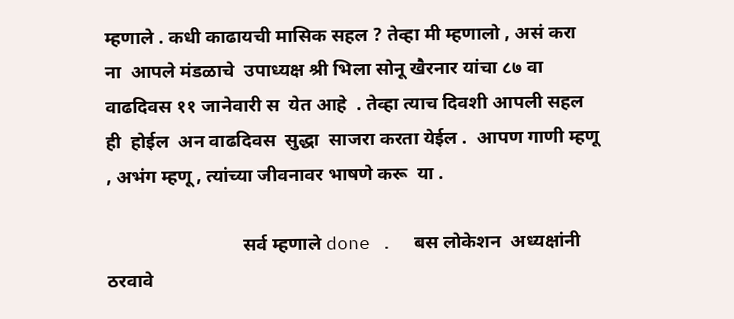म्हणाले . कधी काढायची मासिक सहल ? तेव्हा मी म्हणालो , असं करा  ना  आपले मंडळाचे  उपाध्यक्ष श्री भिला सोनू खैरनार यांचा ८७ वा वाढदिवस ११ जानेवारी स  येत आहे  . तेव्हा त्याच दिवशी आपली सहल ही  होईल  अन वाढदिवस  सुद्धा  साजरा करता येईल .  आपण गाणी म्हणू , अभंग म्हणू , त्यांच्या जीवनावर भाषणे करू  या .

                             सर्व म्हणाले done .  बस लोकेशन  अध्यक्षांनी ठरवावे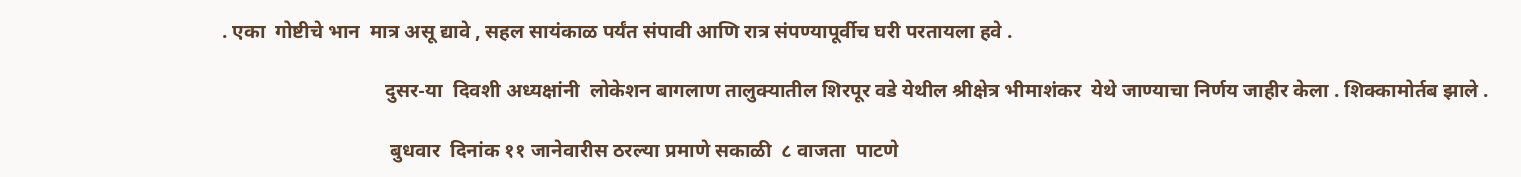. एका  गोष्टीचे भान  मात्र असू द्यावे , सहल सायंकाळ पर्यंत संपावी आणि रात्र संपण्यापूर्वीच घरी परतायला हवे .

                                 दुसर-या  दिवशी अध्यक्षांनी  लोकेशन बागलाण तालुक्यातील शिरपूर वडे येथील श्रीक्षेत्र भीमाशंकर  येथे जाण्याचा निर्णय जाहीर केला . शिक्कामोर्तब झाले .

                                  बुधवार  दिनांक ११ जानेवारीस ठरल्या प्रमाणे सकाळी  ८ वाजता  पाटणे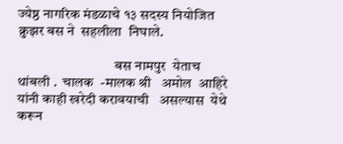ज्येष्ठ नागरिक मंडळाचे १३ सदस्य नियोजित  क्रुझर बस ने  सहलीला  निघाले.

                                  बस नामपुर  येताच थांबली .  चालक  -मालक श्री   अमोल  आहिरे यांनी काही खरेदी करावयाची   असल्यास  येथे करून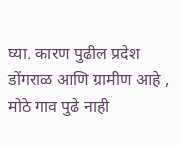घ्या. कारण पुढील प्रदेश डोंगराळ आणि ग्रामीण आहे , मोठे गाव पुढे नाही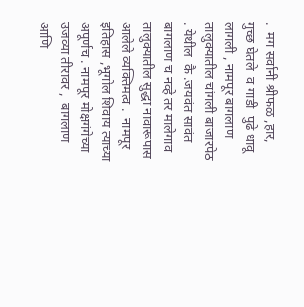.  मग सर्वानी श्रीफळ ,हार, गुच्छ घेतले  व गाडी  पुढे धावू लागली , नामपूर बागलाण तालुक्यातील चांगली बाजारपेठ . येथील  कै .जयवंत सावंत बागलाण च नव्हे तर मालेगाव तालुक्यातील सुद्धा नावारूपास आलेले व्यक्तिमत्व .  नामपूर  इतिहास ,भूगोल शिवाय त्याच्या  अपूर्णच . नामपूर मोक्षगंगेच्या उजव्या तीरावर ,  बागलाण आणि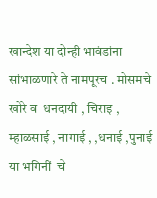खान्देश या दोन्ही भावंडांना सांभाळणारे ते नामपूरच . मोसमचे खोरे व  धनदायी , चिराइ , म्हाळसाई , नागाई , ,धनाई ,पुनाई  या भगिनीं  चे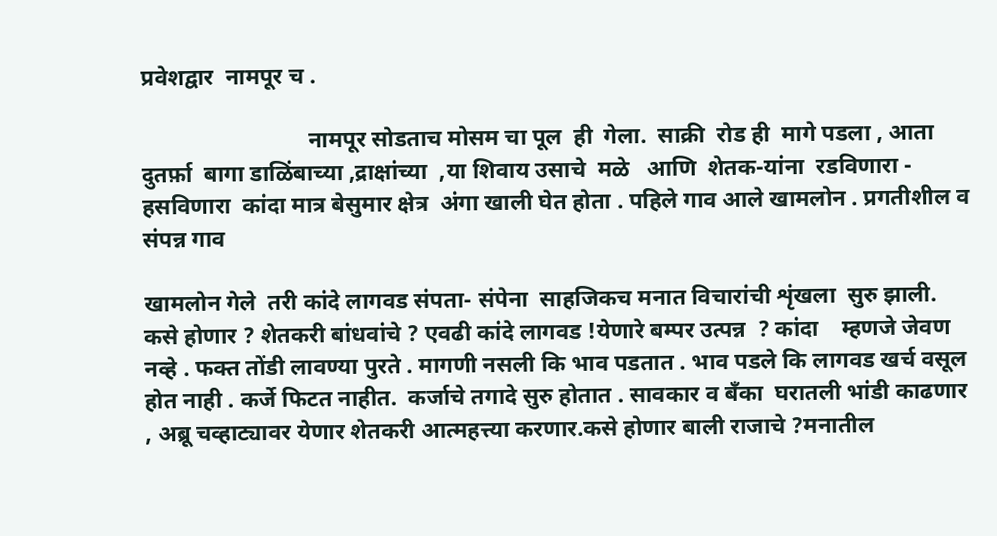प्रवेशद्वार  नामपूर च .

                             नामपूर सोडताच मोसम चा पूल  ही  गेला.  साक्री  रोड ही  मागे पडला , आता  दुतर्फ़ा  बागा डाळिंबाच्या ,द्राक्षांच्या  ,या शिवाय उसाचे  मळे   आणि  शेतक-यांना  रडविणारा - हसविणारा  कांदा मात्र बेसुमार क्षेत्र  अंगा खाली घेत होता . पहिले गाव आले खामलोन . प्रगतीशील व संपन्न गाव

खामलोन गेले  तरी कांदे लागवड संपता- संपेना  साहजिकच मनात विचारांची शृंखला  सुरु झाली.  कसे होणार ? शेतकरी बांधवांचे ? एवढी कांदे लागवड !येणारे बम्पर उत्पन्न  ? कांदा    म्हणजे जेवण नव्हे . फक्त तोंडी लावण्या पुरते . मागणी नसली कि भाव पडतात . भाव पडले कि लागवड खर्च वसूल  होत नाही . कर्जे फिटत नाहीत.  कर्जाचे तगादे सुरु होतात . सावकार व बँका  घरातली भांडी काढणार , अब्रू चव्हाट्यावर येणार शेतकरी आत्महत्त्या करणार.कसे होणार बाली राजाचे ?मनातील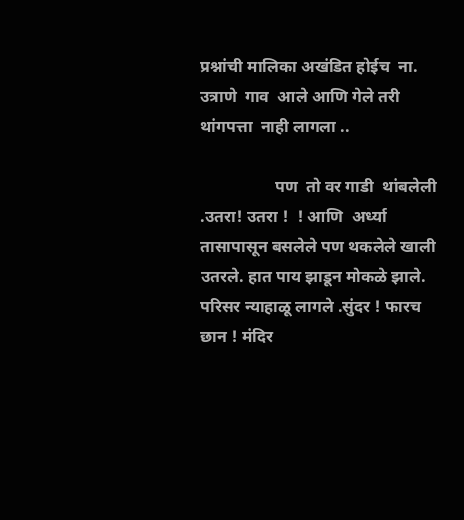प्रश्नांची मालिका अखंडित होईच  ना. उत्राणे  गाव  आले आणि गेले तरी थांगपत्ता  नाही लागला ..

                  पण  तो वर गाडी  थांबलेली .उतरा! उतरा !  ! आणि  अर्ध्या तासापासून बसलेले पण थकलेले खाली उतरले. हात पाय झाडून मोकळे झाले. परिसर न्याहाळू लागले .सुंदर ! फारच छान ! मंदिर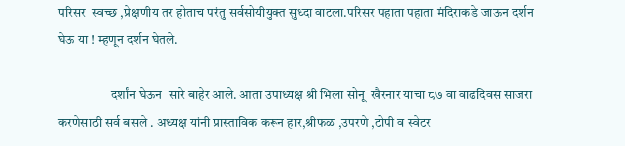परिसर  स्वच्छ ,प्रेक्षणीय तर होताच परंतु सर्वसोयीयुक्त सुध्दा वाटला.परिसर पहाता पहाता मंदिराकडे जाऊन दर्शन घेऊ या ! म्हणून दर्शन घेतले.

                    दर्शांन घेऊन  सारे बाहेर आले. आता उपाध्यक्ष श्री भिला सोनू  खैरनार याचा ८७ वा वाढदिवस साजरा करणेसाठी सर्व बसले . अध्यक्ष यांनी प्रास्ताविक करून हार,श्रीफळ ,उपरणे ,टोपी व स्वेटर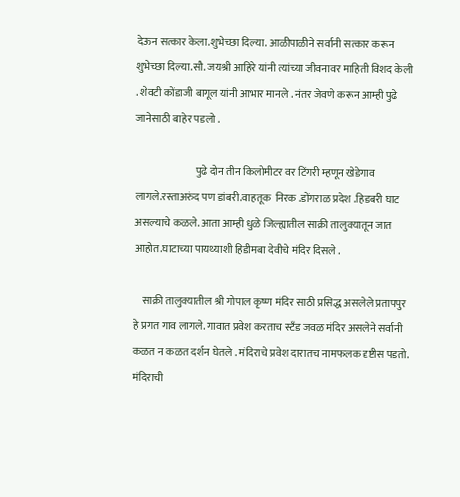देऊन सत्कार केला.शुभेच्छा दिल्या. आळीपाळीने सर्वानी सत्कार करून शुभेच्छा दिल्या.सौ. जयश्री आहिरे यांनी त्यांच्या जीवनावर माहिती विशद केली . शेवटी कोंडाजी बागूल यांनी आभार मानले . नंतर जेवणे करून आम्ही पुढे जानेसाठी बाहेर पडलो .

                             पुढे दोन तीन किलोमीटर वर टिंगरी म्हणून खेडेगाव लागले.रस्ताअरुंद पण डांबरी.वाहतूक  निरक .डोंगराळ प्रदेश .हिडबरी घाट असल्याचे कळले. आता आम्ही धुळे जिल्ह्यातील साक्री तालुक्यातून जात आहोत.घाटाच्या पायथ्याशी हिडीमबा देवीचे मंदिर दिसले .

    साक्री तालुक्यातील श्री गोपाल कृष्ण मंदिर साठी प्रसिद्ध असलेले प्रतापपुर हे प्रगत गाव लागले. गावात प्रवेश करताच स्टँड जवळ मंदिर असलेने सर्वानी कळत न कळत दर्शन घेतले . मंदिराचे प्रवेश दारातच नामफलक दृष्टीस पडतो. मंदिराची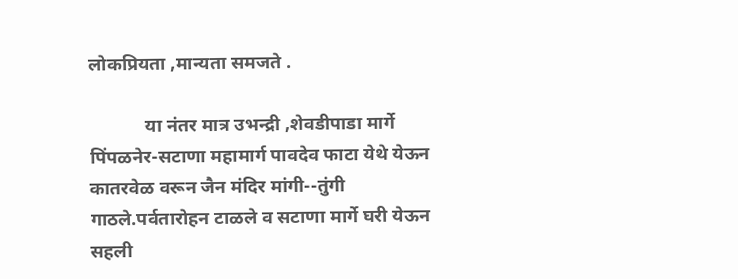लोकप्रियता ,मान्यता समजते .

            या नंतर मात्र उभन्द्री ,शेवडीपाडा मार्गे पिंपळनेर-सटाणा महामार्ग पावदेव फाटा येथे येऊन कातरवेळ वरून जैन मंदिर मांगी--तुंगी गाठले.पर्वतारोहन टाळले व सटाणा मार्गे घरी येऊन सहली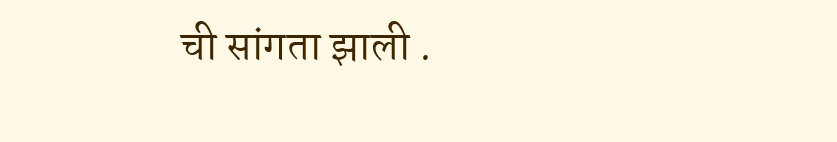ची सांगता झाली .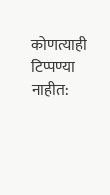कोणत्याही टिप्पण्‍या नाहीत: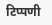टिप्पणी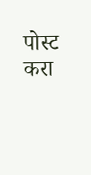पोस्ट करा